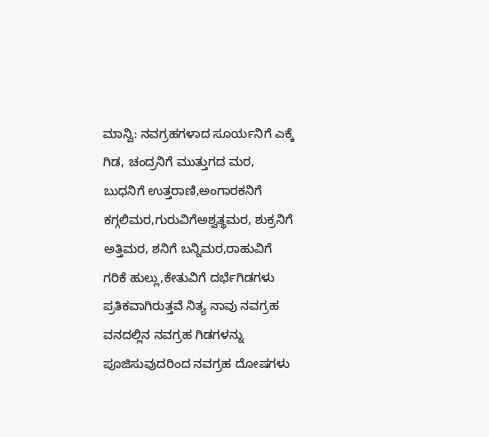ಮಾನ್ವಿ: ನವಗ್ರಹಗಳಾದ ಸೂರ್ಯನಿಗೆ ಎಕ್ಕೆ ಗಿಡ, ಚಂದ್ರನಿಗೆ ಮುತ್ತುಗದ ಮರ, ಬುಧನಿಗೆ ಉತ್ತರಾಣಿ,ಅಂಗಾರಕನಿಗೆ ಕಗ್ಗಲಿಮರ,ಗುರುವಿಗೆಅಶ್ವತ್ಥಮರ, ಶುಕ್ರನಿಗೆ ಅತ್ತಿಮರ, ಶನಿಗೆ ಬನ್ನಿಮರ,ರಾಹುವಿಗೆ ಗರಿಕೆ ಹುಲ್ಲು,ಕೇತುವಿಗೆ ದರ್ಭೆಗಿಡಗಳು ಪ್ರತಿಕವಾಗಿರುತ್ತವೆ ನಿತ್ಯ ನಾವು ನವಗ್ರಹ ವನದಲ್ಲಿನ ನವಗ್ರಹ ಗಿಡಗಳನ್ನು ಪೂಜಿಸುವುದರಿಂದ ನವಗ್ರಹ ದೋಷಗಳು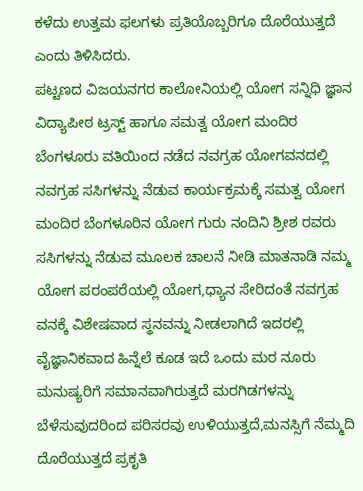ಕಳೆದು ಉತ್ತಮ ಫಲಗಳು ಪ್ರತಿಯೊಬ್ಬರಿಗೂ ದೊರೆಯುತ್ತದೆ ಎಂದು ತಿಳಿಸಿದರು.
ಪಟ್ಟಣದ ವಿಜಯನಗರ ಕಾಲೋನಿಯಲ್ಲಿ ಯೋಗ ಸನ್ನಿಧಿ ಜ್ಞಾನ ವಿದ್ಯಾಪೀಠ ಟ್ರಸ್ಟ್ ಹಾಗೂ ಸಮತ್ವ ಯೋಗ ಮಂದಿರ ಬೆಂಗಳೂರು ವತಿಯಿಂದ ನಡೆದ ನವಗ್ರಹ ಯೋಗವನದಲ್ಲಿ ನವಗ್ರಹ ಸಸಿಗಳನ್ನು ನೆಡುವ ಕಾರ್ಯಕ್ರಮಕ್ಕೆ ಸಮತ್ವ ಯೋಗ ಮಂದಿರ ಬೆಂಗಳೂರಿನ ಯೋಗ ಗುರು ನಂದಿನಿ ಶ್ರೀಶ ರವರು ಸಸಿಗಳನ್ನು ನೆಡುವ ಮೂಲಕ ಚಾಲನೆ ನೀಡಿ ಮಾತನಾಡಿ ನಮ್ಮ ಯೋಗ ಪರಂಪರೆಯಲ್ಲಿ ಯೋಗ,ಧ್ಯಾನ ಸೇರಿದಂತೆ ನವಗ್ರಹ ವನಕ್ಕೆ ವಿಶೇಷವಾದ ಸ್ಥನವನ್ನು ನೀಡಲಾಗಿದೆ ಇದರಲ್ಲಿ ವೈಜ್ಞಾನಿಕವಾದ ಹಿನ್ನೆಲೆ ಕೂಡ ಇದೆ ಒಂದು ಮರ ನೂರು ಮನುಷ್ಯರಿಗೆ ಸಮಾನವಾಗಿರುತ್ತದೆ ಮರಗಿಡಗಳನ್ನು ಬೆಳೆಸುವುದರಿಂದ ಪರಿಸರವು ಉಳಿಯುತ್ತದೆ,ಮನಸ್ಸಿಗೆ ನೆಮ್ಮದಿ ದೊರೆಯುತ್ತದೆ ಪ್ರಕೃತಿ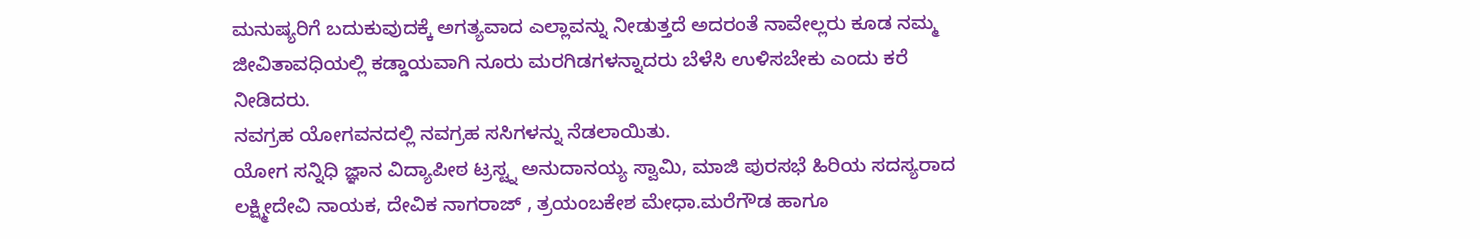ಮನುಷ್ಯರಿಗೆ ಬದುಕುವುದಕ್ಕೆ ಅಗತ್ಯವಾದ ಎಲ್ಲಾವನ್ನು ನೀಡುತ್ತದೆ ಅದರಂತೆ ನಾವೇಲ್ಲರು ಕೂಡ ನಮ್ಮ ಜೀವಿತಾವಧಿಯಲ್ಲಿ ಕಡ್ಡಾಯವಾಗಿ ನೂರು ಮರಗಿಡಗಳನ್ನಾದರು ಬೆಳೆಸಿ ಉಳಿಸಬೇಕು ಎಂದು ಕರೆ ನೀಡಿದರು.
ನವಗ್ರಹ ಯೋಗವನದಲ್ಲಿ ನವಗ್ರಹ ಸಸಿಗಳನ್ನು ನೆಡಲಾಯಿತು.
ಯೋಗ ಸನ್ನಿಧಿ ಜ್ಞಾನ ವಿದ್ಯಾಪೀಠ ಟ್ರಸ್ಟ್ನ ಅನುದಾನಯ್ಯ ಸ್ವಾಮಿ, ಮಾಜಿ ಪುರಸಭೆ ಹಿರಿಯ ಸದಸ್ಯರಾದ ಲಕ್ಷ್ಮೀದೇವಿ ನಾಯಕ, ದೇವಿಕ ನಾಗರಾಜ್ , ತ್ರಯಂಬಕೇಶ ಮೇಧಾ.ಮರೆಗೌಡ ಹಾಗೂ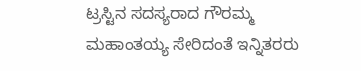ಟ್ರಸ್ಟಿನ ಸದಸ್ಯರಾದ ಗೌರಮ್ಮ ಮಹಾಂತಯ್ಯ ಸೇರಿದಂತೆ ಇನ್ನಿತರರು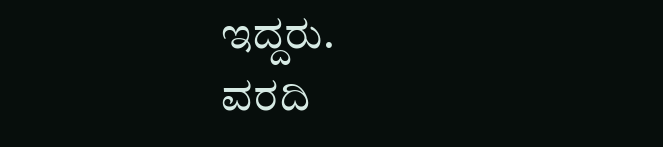ಇದ್ದರು.
ವರದಿ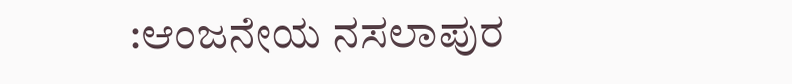:ಆಂಜನೇಯ ನಸಲಾಪುರ